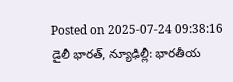Posted on 2025-07-24 09:38:16
డైలీ భారత్, న్యూఢిల్లీ: భారతీయ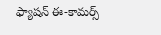ఫ్యాషన్ ఈ-కామర్స్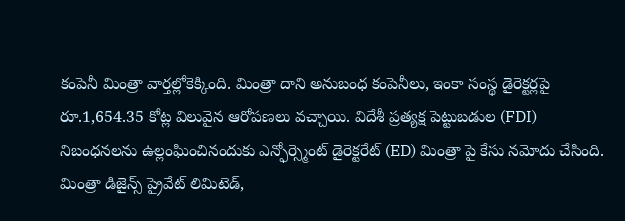కంపెనీ మింత్రా వార్తల్లోకెక్కింది. మింత్రా దాని అనుబంధ కంపెనీలు, ఇంకా సంస్థ డైరెక్టర్లపై రూ.1,654.35 కోట్ల విలువైన ఆరోపణలు వచ్చాయి. విదేశీ ప్రత్యక్ష పెట్టుబడుల (FDI) నిబంధనలను ఉల్లంఘించినందుకు ఎన్ఫోర్స్మెంట్ డైరెక్టరేట్ (ED) మింత్రా పై కేసు నమోదు చేసింది.
మింత్రా డిజైన్స్ ప్రైవేట్ లిమిటెడ్,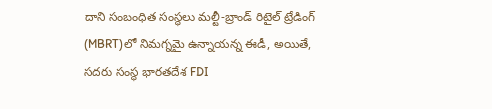దాని సంబంధిత సంస్థలు మల్టీ-బ్రాండ్ రిటైల్ ట్రేడింగ్ (MBRT)లో నిమగ్నమై ఉన్నాయన్న ఈడీ, అయితే, సదరు సంస్థ భారతదేశ FDI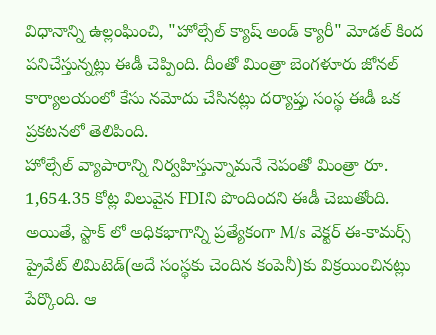విధానాన్ని ఉల్లంఘించి, "హోల్సేల్ క్యాష్ అండ్ క్యారీ" మోడల్ కింద పనిచేస్తున్నట్లు ఈడీ చెప్పింది. దీంతో మింత్రా బెంగళూరు జోనల్ కార్యాలయంలో కేసు నమోదు చేసినట్లు దర్యాప్తు సంస్థ ఈడీ ఒక ప్రకటనలో తెలిపింది.
హోల్సేల్ వ్యాపారాన్ని నిర్వహిస్తున్నామనే నెపంతో మింత్రా రూ. 1,654.35 కోట్ల విలువైన FDIని పొందిందని ఈడీ చెబుతోంది. అయితే, స్టాక్ లో అధికభాగాన్ని ప్రత్యేకంగా M/s వెక్టర్ ఈ-కామర్స్ ప్రైవేట్ లిమిటెడ్(అదే సంస్థకు చెందిన కంపెనీ)కు విక్రయించినట్లు పేర్కొంది. ఆ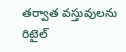తర్వాత వస్తువులను రిటైల్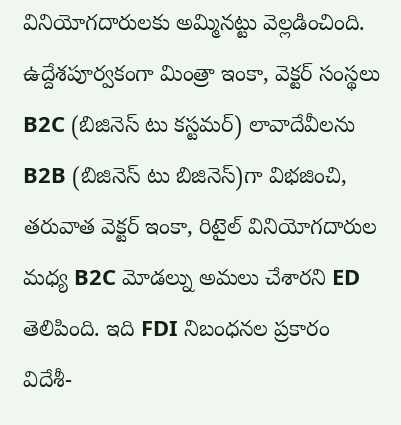వినియోగదారులకు అమ్మినట్టు వెల్లడించింది.
ఉద్దేశపూర్వకంగా మింత్రా ఇంకా, వెక్టర్ సంస్థలు B2C (బిజినెస్ టు కస్టమర్) లావాదేవీలను B2B (బిజినెస్ టు బిజినెస్)గా విభజించి, తరువాత వెక్టర్ ఇంకా, రిటైల్ వినియోగదారుల మధ్య B2C మోడల్ను అమలు చేశారని ED తెలిపింది. ఇది FDI నిబంధనల ప్రకారం విదేశీ-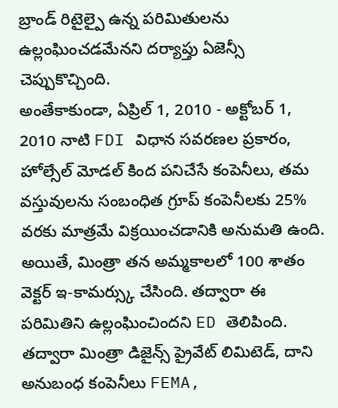బ్రాండ్ రిటైల్పై ఉన్న పరిమితులను ఉల్లంఘించడమేనని దర్యాప్తు ఏజెన్సీ చెప్పుకొచ్చింది.
అంతేకాకుండా, ఏప్రిల్ 1, 2010 - అక్టోబర్ 1, 2010 నాటి FDI విధాన సవరణల ప్రకారం, హోల్సేల్ మోడల్ కింద పనిచేసే కంపెనీలు, తమ వస్తువులను సంబంధిత గ్రూప్ కంపెనీలకు 25% వరకు మాత్రమే విక్రయించడానికి అనుమతి ఉంది. అయితే, మింత్రా తన అమ్మకాలలో 100 శాతం వెక్టర్ ఇ-కామర్స్కు చేసింది. తద్వారా ఈ పరిమితిని ఉల్లంఘించిందని ED తెలిపింది. తద్వారా మింత్రా డిజైన్స్ ప్రైవేట్ లిమిటెడ్, దాని అనుబంధ కంపెనీలు FEMA,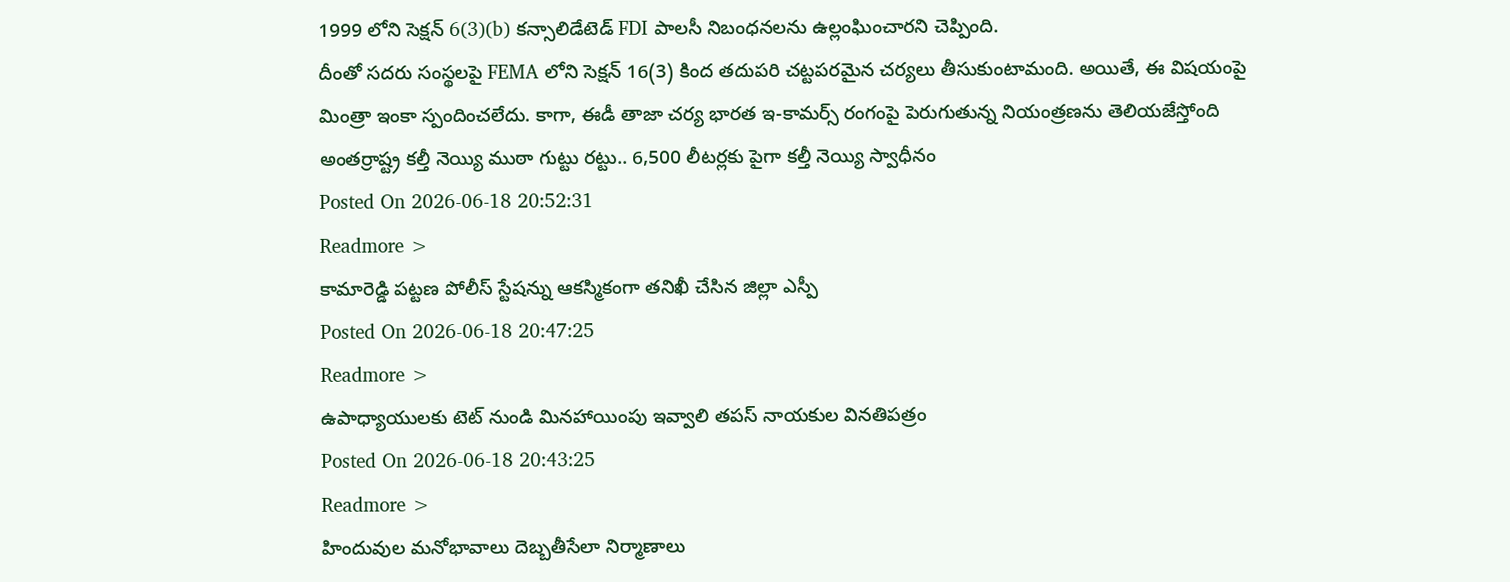1999 లోని సెక్షన్ 6(3)(b) కన్సాలిడేటెడ్ FDI పాలసీ నిబంధనలను ఉల్లంఘించారని చెప్పింది.
దీంతో సదరు సంస్థలపై FEMA లోని సెక్షన్ 16(3) కింద తదుపరి చట్టపరమైన చర్యలు తీసుకుంటామంది. అయితే, ఈ విషయంపై మింత్రా ఇంకా స్పందించలేదు. కాగా, ఈడీ తాజా చర్య భారత ఇ-కామర్స్ రంగంపై పెరుగుతున్న నియంత్రణను తెలియజేస్తోంది
అంతర్రాష్ట్ర కల్తీ నెయ్యి ముఠా గుట్టు రట్టు.. 6,500 లీటర్లకు పైగా కల్తీ నెయ్యి స్వాధీనం
Posted On 2026-06-18 20:52:31
Readmore >
కామారెడ్డి పట్టణ పోలీస్ స్టేషన్ను ఆకస్మికంగా తనిఖీ చేసిన జిల్లా ఎస్పీ
Posted On 2026-06-18 20:47:25
Readmore >
ఉపాధ్యాయులకు టెట్ నుండి మినహాయింపు ఇవ్వాలి తపస్ నాయకుల వినతిపత్రం
Posted On 2026-06-18 20:43:25
Readmore >
హిందువుల మనోభావాలు దెబ్బతీసేలా నిర్మాణాలు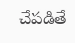చేపడితే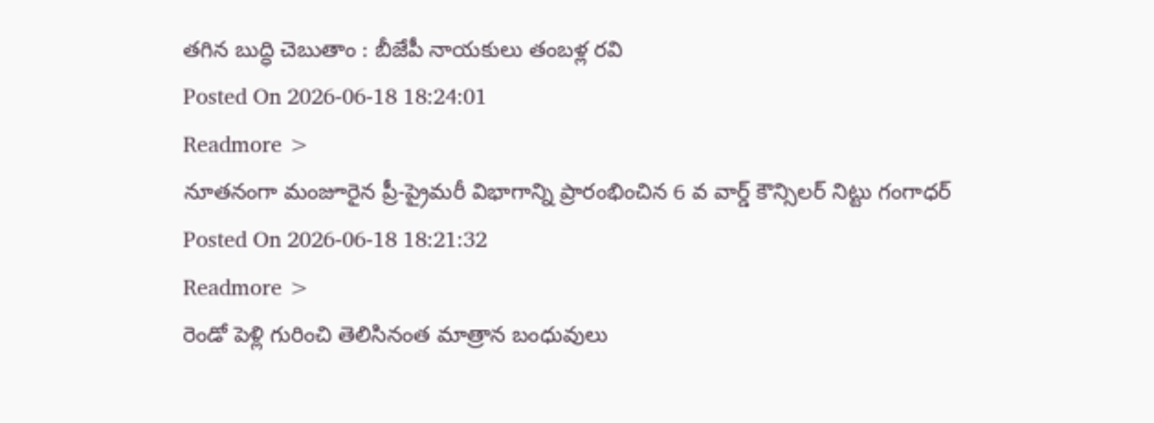తగిన బుద్ధి చెబుతాం : బీజేపీ నాయకులు తంబళ్ల రవి
Posted On 2026-06-18 18:24:01
Readmore >
నూతనంగా మంజూరైన ప్రీ-ప్రైమరీ విభాగాన్ని ప్రారంభించిన 6 వ వార్డ్ కౌన్సిలర్ నిట్టు గంగాధర్
Posted On 2026-06-18 18:21:32
Readmore >
రెండో పెళ్లి గురించి తెలిసినంత మాత్రాన బంధువులు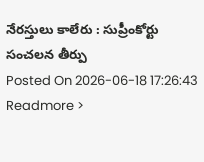నేరస్తులు కాలేరు : సుప్రీంకోర్టు సంచలన తీర్పు
Posted On 2026-06-18 17:26:43
Readmore >